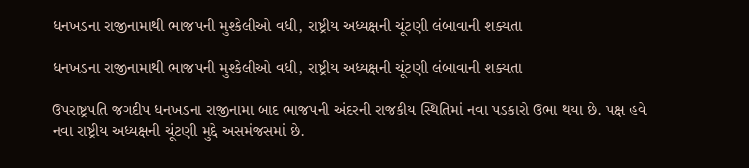ધનખડના રાજીનામાથી ભાજપની મુશ્કેલીઓ વધી, રાષ્ટ્રીય અધ્યક્ષની ચૂંટણી લંબાવાની શક્યતા

ધનખડના રાજીનામાથી ભાજપની મુશ્કેલીઓ વધી, રાષ્ટ્રીય અધ્યક્ષની ચૂંટણી લંબાવાની શક્યતા

ઉપરાષ્ટ્રપતિ જગદીપ ધનખડના રાજીનામા બાદ ભાજપની અંદરની રાજકીય સ્થિતિમાં નવા પડકારો ઉભા થયા છે. પક્ષ હવે નવા રાષ્ટ્રીય અધ્યક્ષની ચૂંટણી મુદ્દે અસમંજસમાં છે.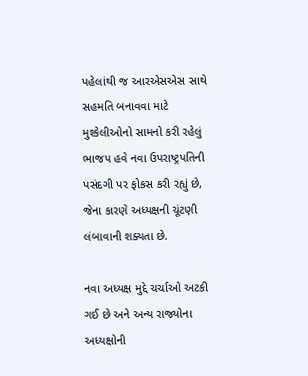પહેલાંથી જ આરએસએસ સાથે સહમતિ બનાવવા માટે મુશ્કેલીઓનો સામનો કરી રહેલું ભાજપ હવે નવા ઉપરાષ્ટ્રપતિની પસંદગી પર ફોકસ કરી રહ્યું છે, જેના કારણે અધ્યક્ષની ચૂંટણી લંબાવાની શક્યતા છે.

નવા અધ્યક્ષ મુદ્દે ચર્ચાઓ અટકી ગઈ છે અને અન્ય રાજ્યોના અધ્યક્ષોની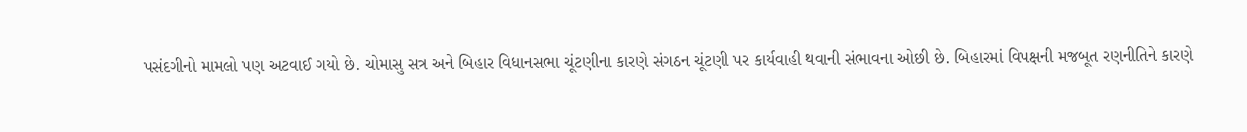પસંદગીનો મામલો પણ અટવાઈ ગયો છે. ચોમાસુ સત્ર અને બિહાર વિધાનસભા ચૂંટણીના કારણે સંગઠન ચૂંટણી પર કાર્યવાહી થવાની સંભાવના ઓછી છે. બિહારમાં વિપક્ષની મજબૂત રણનીતિને કારણે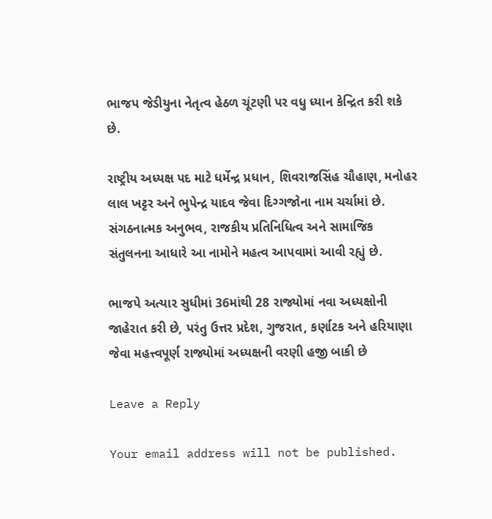ભાજપ જેડીયુના નેતૃત્વ હેઠળ ચૂંટણી પર વધુ ધ્યાન કેન્દ્રિત કરી શકે છે.

રાષ્ટ્રીય અધ્યક્ષ પદ માટે ધર્મેન્દ્ર પ્રધાન, શિવરાજસિંહ ચૌહાણ, મનોહર લાલ ખટ્ટર અને ભુપેન્દ્ર યાદવ જેવા દિગ્ગજોના નામ ચર્ચામાં છે. સંગઠનાત્મક અનુભવ, રાજકીય પ્રતિનિધિત્વ અને સામાજિક સંતુલનના આધારે આ નામોને મહત્વ આપવામાં આવી રહ્યું છે.

ભાજપે અત્યાર સુધીમાં 36માંથી 28 રાજ્યોમાં નવા અધ્યક્ષોની જાહેરાત કરી છે, પરંતુ ઉત્તર પ્રદેશ, ગુજરાત, કર્ણાટક અને હરિયાણા જેવા મહત્ત્વપૂર્ણ રાજ્યોમાં અધ્યક્ષની વરણી હજી બાકી છે

Leave a Reply

Your email address will not be published.